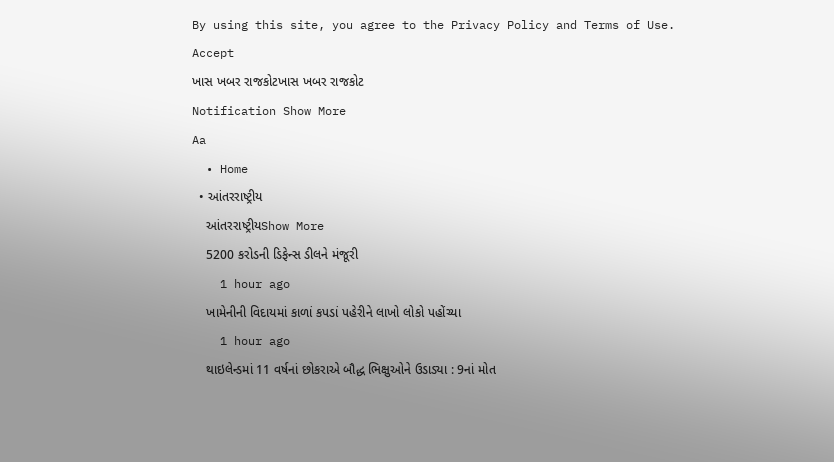By using this site, you agree to the Privacy Policy and Terms of Use.
Accept
ખાસ ખબર રાજકોટખાસ ખબર રાજકોટ
Notification Show More
Aa
  • Home
  • આંતરરાષ્ટ્રીય
    આંતરરાષ્ટ્રીયShow More
    5200 કરોડની ડિફેન્સ ડીલને મંજૂરી
    1 hour ago
    ખામેનીની વિદાયમાં કાળાં કપડાં પહેરીને લાખો લોકો પહોંચ્યા
    1 hour ago
    થાઇલેન્ડમાં 11 વર્ષનાં છોકરાએ બૌદ્ધ ભિક્ષુઓને ઉડાડ્યા : 9નાં મોત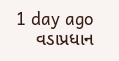1 day ago
    વડાપ્રધાન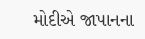મોદીએ જાપાનના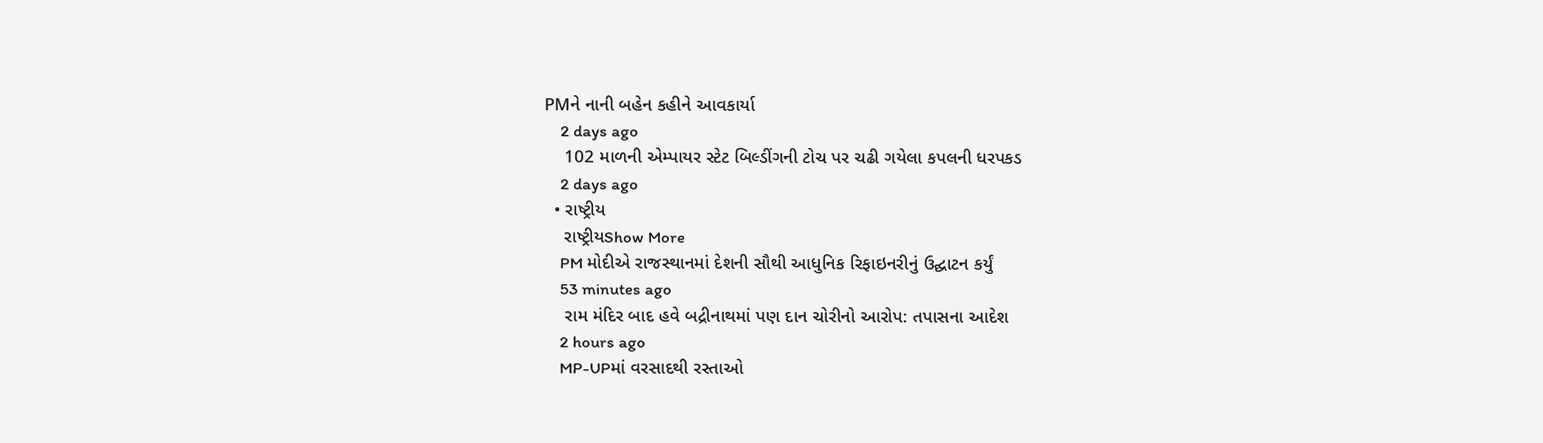PMને નાની બહેન કહીને આવકાર્યા
    2 days ago
    102 માળની એમ્પાયર સ્ટેટ બિલ્ડીંગની ટોચ પર ચઢી ગયેલા કપલની ધરપકડ
    2 days ago
  • રાષ્ટ્રીય
    રાષ્ટ્રીયShow More
    PM મોદીએ રાજસ્થાનમાં દેશની સૌથી આધુનિક રિફાઇનરીનું ઉદ્ઘાટન કર્યું
    53 minutes ago
    રામ મંદિર બાદ હવે બદ્રીનાથમાં પણ દાન ચોરીનો આરોપ: તપાસના આદેશ
    2 hours ago
    MP-UPમાં વરસાદથી રસ્તાઓ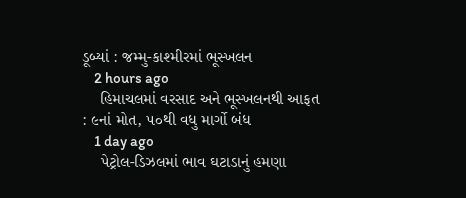ડૂબ્યાં : જમ્મુ-કાશ્મીરમાં ભૂસ્ખલન
    2 hours ago
    હિમાચલમાં વરસાદ અને ભૂસ્ખલનથી આફત : ૯નાં મોત, ૫૦થી વધુ માર્ગો બંધ
    1 day ago
    પેટ્રોલ-ડિઝલમાં ભાવ ઘટાડાનું હમણા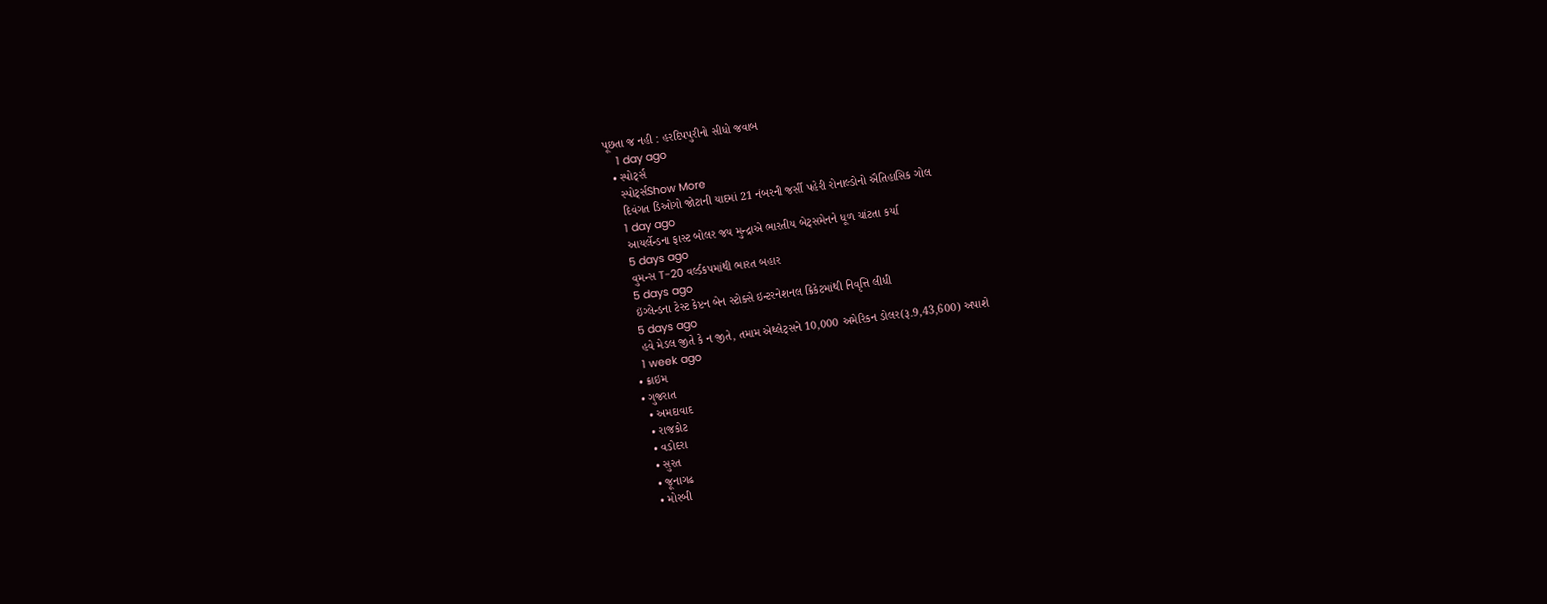પૂછતા જ નહી : હરદિપપુરીનો સીધો જવાબ
    1 day ago
  • સ્પોર્ટ્સ
    સ્પોર્ટ્સShow More
    દિવંગત ડિઓગો જોટાની યાદમાં 21 નંબરની જર્સી પહેરી રોનાલ્ડોનો ઐતિહાસિક ગોલ
    1 day ago
    આયર્લેન્ડના ફાસ્ટ બોલર જય મુન્દ્રાએ ભારતીય બેટ્સમેનને ધૂળ ચાંટતા કર્યા
    5 days ago
    વુમન્સ T-20 વર્લ્ડકપમાંથી ભારત બહાર
    5 days ago
    ઇંગ્લેન્ડના ટેસ્ટ કેપ્ટન બેન સ્ટોક્સે ઇન્ટરનેશનલ ક્રિકેટમાંથી નિવૃત્તિ લીધી
    5 days ago
    હવે મેડલ જીતે કે ન જીતે, તમામ એથ્લેટ્સને 10,000 અમેરિકન ડોલર(રૂ.9,43,600) અપાશે
    1 week ago
  • ક્રાઇમ
  • ગુજરાત
    • અમદાવાદ
    • રાજકોટ
    • વડોદરા
    • સુરત
    • જૂનાગઢ
    • મોરબી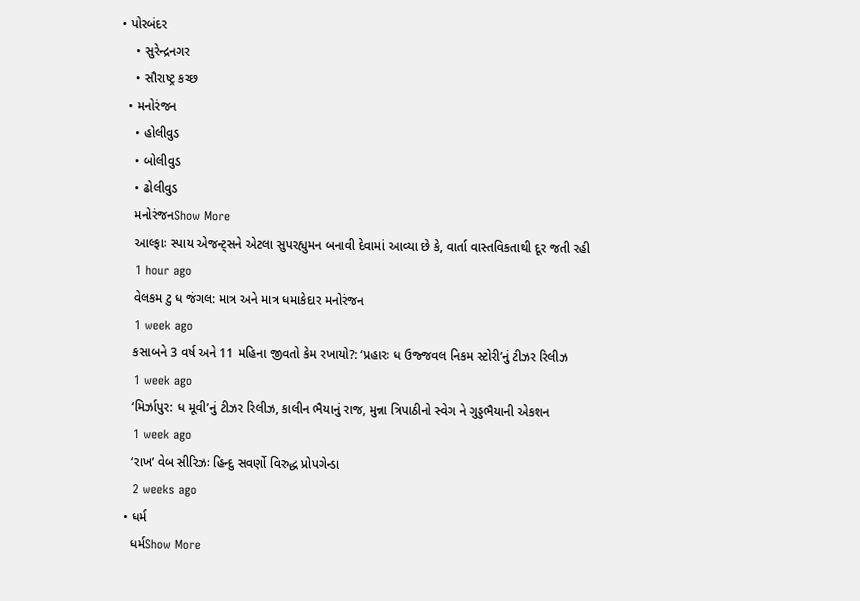• પોરબંદર
    • સુરેન્દ્રનગર
    • સૌરાષ્ટ્ર કચ્છ
  • મનોરંજન
    • હોલીવુડ
    • બોલીવુડ
    • ઢોલીવુડ
    મનોરંજનShow More
    આલ્ફાઃ સ્પાય એજન્ટ્સને એટલા સુપરહ્યુમન બનાવી દેવામાં આવ્યા છે કે, વાર્તા વાસ્તવિકતાથી દૂર જતી રહી
    1 hour ago
    વેલકમ ટુ ધ જંગલ: માત્ર અને માત્ર ધમાકેદાર મનોરંજન
    1 week ago
    કસાબને 3 વર્ષ અને 11 મહિના જીવતો કેમ રખાયો?: ‘પ્રહારઃ ધ ઉજ્જવલ નિકમ સ્ટોરી’નું ટીઝર રિલીઝ
    1 week ago
    ‘મિર્ઝાપુર: ધ મૂવી’નું ટીઝર રિલીઝ, કાલીન ભૈયાનું રાજ, મુન્ના ત્રિપાઠીનો સ્વેગ ને ગુડ્ડભૈયાની એકશન
    1 week ago
    ‘રાખ’ વેબ સીરિઝઃ હિન્દુ સવર્ણો વિરુદ્ધ પ્રોપગેન્ડા
    2 weeks ago
  • ધર્મ
    ધર્મShow More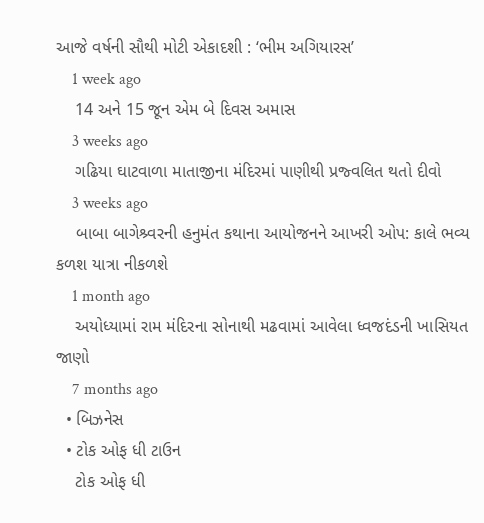આજે વર્ષની સૌથી મોટી એકાદશી : ‘ભીમ અગિયારસ’
    1 week ago
    14 અને 15 જૂન એમ બે દિવસ અમાસ
    3 weeks ago
    ગઢિયા ઘાટવાળા માતાજીના મંદિરમાં પાણીથી પ્રજ્વલિત થતો દીવો
    3 weeks ago
    બાબા બાગેશ્ર્વરની હનુમંત કથાના આયોજનને આખરી ઓપ: કાલે ભવ્ય કળશ યાત્રા નીકળશે
    1 month ago
    અયોધ્યામાં રામ મંદિરના સોનાથી મઢવામાં આવેલા ધ્વજદંડની ખાસિયત જાણો
    7 months ago
  • બિઝનેસ
  • ટોક ઓફ ધી ટાઉન
    ટોક ઓફ ધી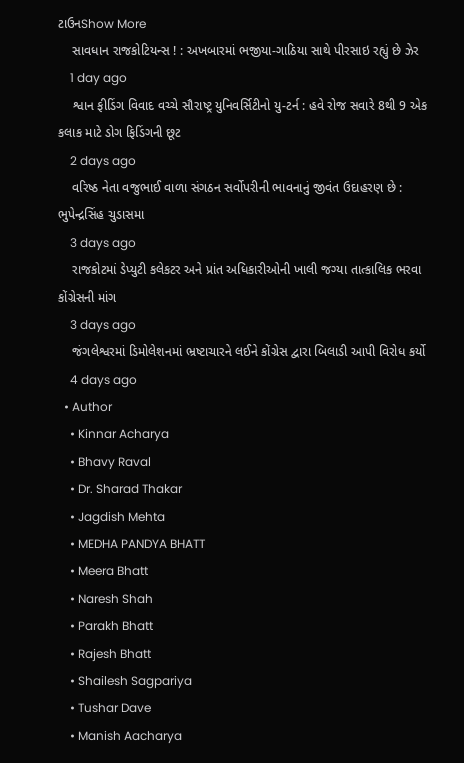ટાઉનShow More
    સાવધાન રાજકોટિયન્સ ! : અખબારમાં ભજીયા-ગાઠિયા સાથે પીરસાઇ રહ્યું છે ઝેર
    1 day ago
    શ્વાન ફીડિંગ વિવાદ વચ્ચે સૌરાષ્ટ્ર યુનિવર્સિટીનો યુ-ટર્ન : હવે રોજ સવારે 8થી 9 એક કલાક માટે ડોગ ફિડિંગની છૂટ
    2 days ago
    વરિષ્ઠ નેતા વજુભાઈ વાળા સંગઠન સર્વોપરીની ભાવનાનું જીવંત ઉદાહરણ છે : ભુપેન્દ્રસિંહ ચુડાસમા
    3 days ago
    રાજકોટમાં ડેપ્યુટી કલેકટર અને પ્રાંત અધિકારીઓની ખાલી જગ્યા તાત્કાલિક ભરવા કોંગ્રેસની માંગ
    3 days ago
    જંગલેશ્વરમાં ડિમોલેશનમાં ભ્રષ્ટાચારને લઈને કોંગ્રેસ દ્વારા બિલાડી આપી વિરોધ કર્યો
    4 days ago
  • Author
    • Kinnar Acharya
    • Bhavy Raval
    • Dr. Sharad Thakar
    • Jagdish Mehta
    • MEDHA PANDYA BHATT
    • Meera Bhatt
    • Naresh Shah
    • Parakh Bhatt
    • Rajesh Bhatt
    • Shailesh Sagpariya
    • Tushar Dave
    • Manish Aacharya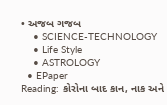• અજબ ગજબ
    • SCIENCE-TECHNOLOGY
    • Life Style
    • ASTROLOGY
  • EPaper
Reading: કોરોના બાદ કાન, નાક અને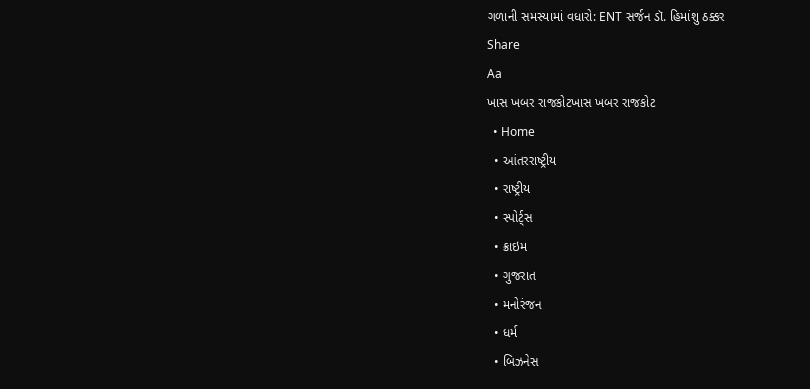ગળાની સમસ્યામાં વધારો: ENT સર્જન ડૉ. હિમાંશુ ઠક્કર
Share
Aa
ખાસ ખબર રાજકોટખાસ ખબર રાજકોટ
  • Home
  • આંતરરાષ્ટ્રીય
  • રાષ્ટ્રીય
  • સ્પોર્ટ્સ
  • ક્રાઇમ
  • ગુજરાત
  • મનોરંજન
  • ધર્મ
  • બિઝનેસ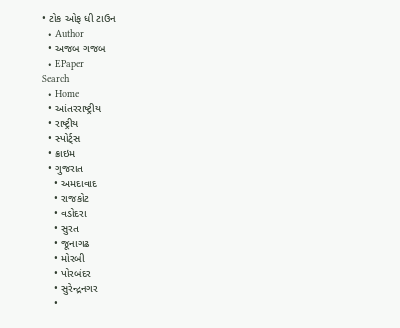• ટોક ઓફ ધી ટાઉન
  • Author
  • અજબ ગજબ
  • EPaper
Search
  • Home
  • આંતરરાષ્ટ્રીય
  • રાષ્ટ્રીય
  • સ્પોર્ટ્સ
  • ક્રાઇમ
  • ગુજરાત
    • અમદાવાદ
    • રાજકોટ
    • વડોદરા
    • સુરત
    • જૂનાગઢ
    • મોરબી
    • પોરબંદર
    • સુરેન્દ્રનગર
    •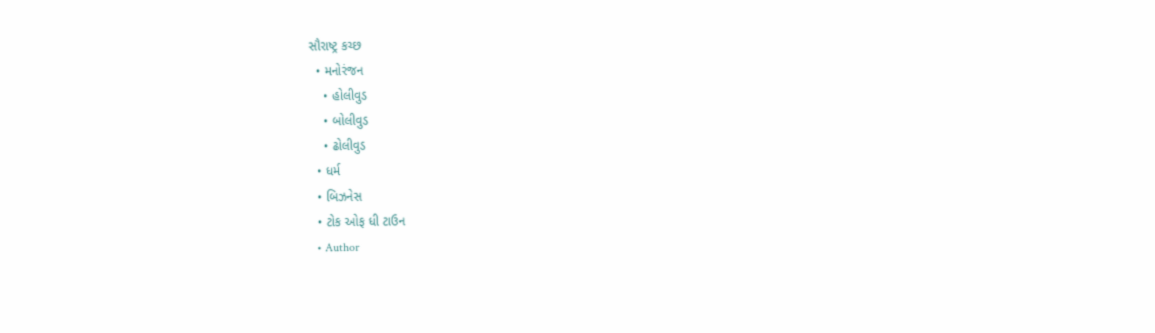સૌરાષ્ટ્ર કચ્છ
  • મનોરંજન
    • હોલીવુડ
    • બોલીવુડ
    • ઢોલીવુડ
  • ધર્મ
  • બિઝનેસ
  • ટોક ઓફ ધી ટાઉન
  • Author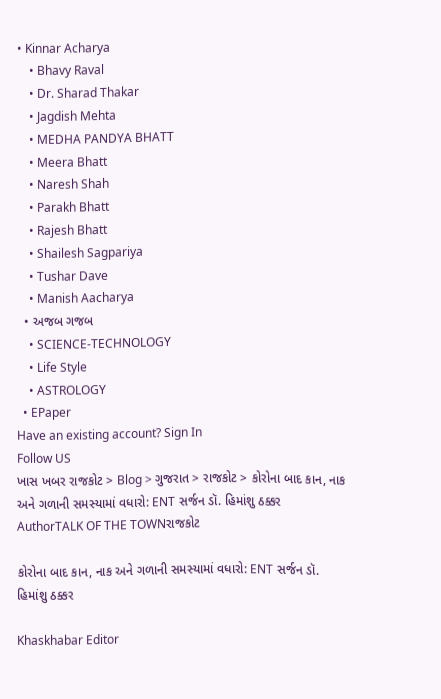• Kinnar Acharya
    • Bhavy Raval
    • Dr. Sharad Thakar
    • Jagdish Mehta
    • MEDHA PANDYA BHATT
    • Meera Bhatt
    • Naresh Shah
    • Parakh Bhatt
    • Rajesh Bhatt
    • Shailesh Sagpariya
    • Tushar Dave
    • Manish Aacharya
  • અજબ ગજબ
    • SCIENCE-TECHNOLOGY
    • Life Style
    • ASTROLOGY
  • EPaper
Have an existing account? Sign In
Follow US
ખાસ ખબર રાજકોટ > Blog > ગુજરાત > રાજકોટ > કોરોના બાદ કાન, નાક અને ગળાની સમસ્યામાં વધારો: ENT સર્જન ડૉ. હિમાંશુ ઠક્કર
AuthorTALK OF THE TOWNરાજકોટ

કોરોના બાદ કાન, નાક અને ગળાની સમસ્યામાં વધારો: ENT સર્જન ડૉ. હિમાંશુ ઠક્કર

Khaskhabar Editor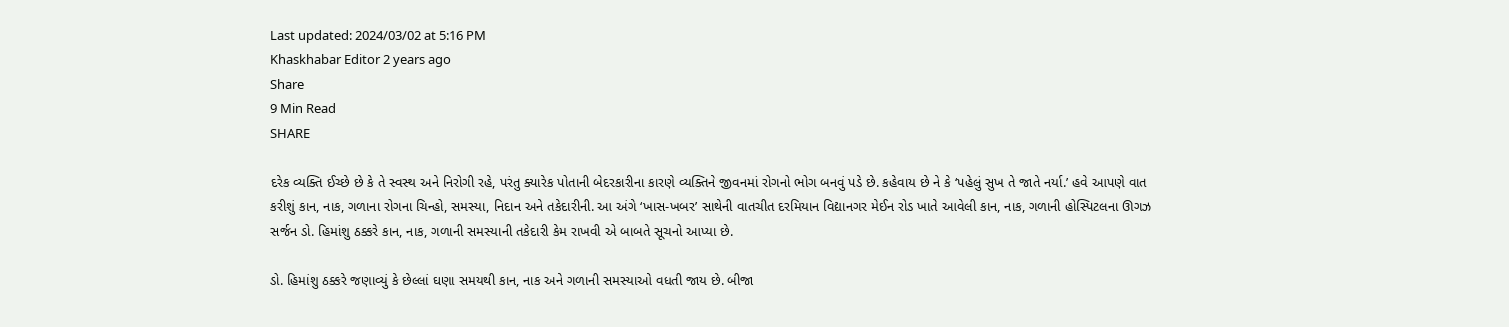Last updated: 2024/03/02 at 5:16 PM
Khaskhabar Editor 2 years ago
Share
9 Min Read
SHARE

દરેક વ્યક્તિ ઈચ્છે છે કે તે સ્વસ્થ અને નિરોગી રહે, પરંતુ ક્યારેક પોતાની બેદરકારીના કારણે વ્યક્તિને જીવનમાં રોગનો ભોગ બનવું પડે છે. કહેવાય છે ને કે ‘પહેલું સુખ તે જાતે નર્યા.’ હવે આપણે વાત કરીશું કાન, નાક, ગળાના રોગના ચિન્હો, સમસ્યા, નિદાન અને તકેદારીની. આ અંગે ‘ખાસ-ખબર’ સાથેની વાતચીત દરમિયાન વિદ્યાનગર મેઈન રોડ ખાતે આવેલી કાન, નાક, ગળાની હોસ્પિટલના ઊગઝ સર્જન ડો. હિમાંશુ ઠક્કરે કાન, નાક, ગળાની સમસ્યાની તકેદારી કેમ રાખવી એ બાબતે સૂચનો આપ્યા છે.

ડો. હિમાંશુ ઠક્કરે જણાવ્યું કે છેલ્લાં ઘણા સમયથી કાન, નાક અને ગળાની સમસ્યાઓ વધતી જાય છે. બીજા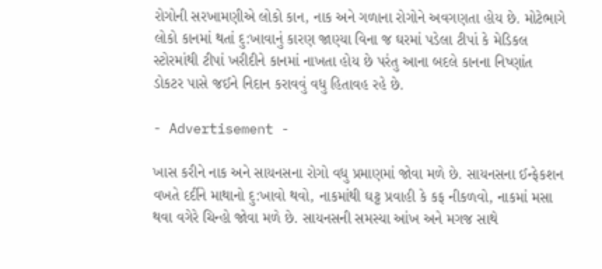રોગોની સરખામણીએ લોકો કાન, નાક અને ગળાના રોગોને અવગણતા હોય છે. મોટેભાગે લોકો કાનમાં થતાં દુ:ખાવાનું કારણ જાણ્યા વિના જ ઘરમાં પડેલા ટીપાં કે મેડિકલ સ્ટોરમાંથી ટીપાં ખરીદીને કાનમાં નાખતા હોય છે પરંતુ આના બદલે કાનના નિષ્ણાંત ડોકટર પાસે જઈને નિદાન કરાવવું વધુ હિતાવહ રહે છે.

- Advertisement -

ખાસ કરીને નાક અને સાયનસના રોગો વધુ પ્રમાણમાં જોવા મળે છે. સાયનસના ઈન્ફેકશન વખતે દર્દીને માથાનો દુ:ખાવો થવો, નાકમાંથી ઘટ્ટ પ્રવાહી કે કફ નીકળવો, નાકમાં મસા થવા વગેરે ચિન્હો જોવા મળે છે. સાયનસની સમસ્યા આંખ અને મગજ સાથે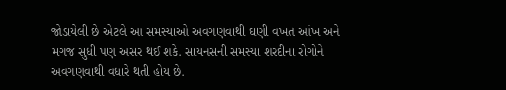જોડાયેલી છે એટલે આ સમસ્યાઓ અવગણવાથી ઘણી વખત આંખ અને મગજ સુધી પણ અસર થઈ શકે. સાયનસની સમસ્યા શરદીના રોગોને અવગણવાથી વધારે થતી હોય છે.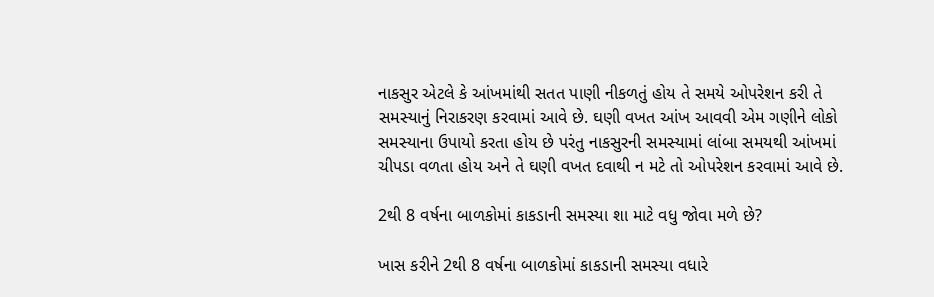નાકસુર એટલે કે આંખમાંથી સતત પાણી નીકળતું હોય તે સમયે ઓપરેશન કરી તે સમસ્યાનું નિરાકરણ કરવામાં આવે છે. ઘણી વખત આંખ આવવી એમ ગણીને લોકો સમસ્યાના ઉપાયો કરતા હોય છે પરંતુ નાકસુરની સમસ્યામાં લાંબા સમયથી આંખમાં ચીપડા વળતા હોય અને તે ઘણી વખત દવાથી ન મટે તો ઓપરેશન કરવામાં આવે છે.

2થી 8 વર્ષના બાળકોમાં કાકડાની સમસ્યા શા માટે વધુ જોવા મળે છે?

ખાસ કરીને 2થી 8 વર્ષના બાળકોમાં કાકડાની સમસ્યા વધારે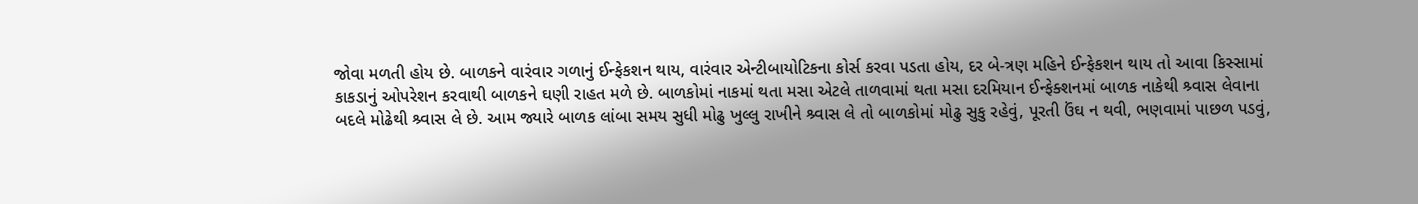જોવા મળતી હોય છે. બાળકને વારંવાર ગળાનું ઈન્ફેકશન થાય, વારંવાર એન્ટીબાયોટિકના કોર્સ કરવા પડતા હોય, દર બે-ત્રણ મહિને ઈન્ફેકશન થાય તો આવા કિસ્સામાં કાકડાનું ઓપરેશન કરવાથી બાળકને ઘણી રાહત મળે છે. બાળકોમાં નાકમાં થતા મસા એટલે તાળવામાં થતા મસા દરમિયાન ઈન્ફેક્શનમાં બાળક નાકેથી શ્ર્વાસ લેવાના બદલે મોઢેથી શ્ર્વાસ લે છે. આમ જ્યારે બાળક લાંબા સમય સુધી મોઢુ ખુલ્લુ રાખીને શ્ર્વાસ લે તો બાળકોમાં મોઢુ સુકુ રહેવું, પૂરતી ઉંઘ ન થવી, ભણવામાં પાછળ પડવું,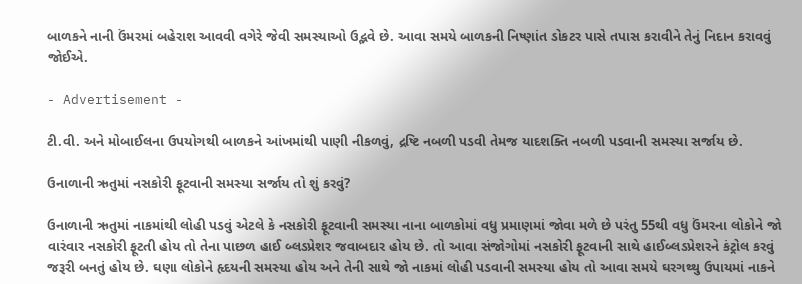બાળકને નાની ઉંમરમાં બહેરાશ આવવી વગેરે જેવી સમસ્યાઓ ઉદ્ભવે છે. આવા સમયે બાળકની નિષ્ણાંત ડોકટર પાસે તપાસ કરાવીને તેનું નિદાન કરાવવું જોઈએ.

- Advertisement -

ટી.વી. અને મોબાઈલના ઉપયોગથી બાળકને આંખમાંથી પાણી નીકળવું, દ્રષ્ટિ નબળી પડવી તેમજ યાદશક્તિ નબળી પડવાની સમસ્યા સર્જાય છે.

ઉનાળાની ઋતુમાં નસકોરી ફૂટવાની સમસ્યા સર્જાય તો શું કરવું?

ઉનાળાની ઋતુમાં નાકમાંથી લોહી પડવું એટલે કે નસકોરી ફૂટવાની સમસ્યા નાના બાળકોમાં વધુ પ્રમાણમાં જોવા મળે છે પરંતુ 55થી વધુ ઉંમરના લોકોને જો વારંવાર નસકોરી ફૂટતી હોય તો તેના પાછળ હાઈ બ્લડપ્રેશર જવાબદાર હોય છે. તો આવા સંજોગોમાં નસકોરી ફૂટવાની સાથે હાઈબ્લડપ્રેશરને કંટ્રોલ કરવું જરૂરી બનતું હોય છે. ઘણા લોકોને હૃદયની સમસ્યા હોય અને તેની સાથે જો નાકમાં લોહી પડવાની સમસ્યા હોય તો આવા સમયે ઘરગથ્થુ ઉપાયમાં નાકને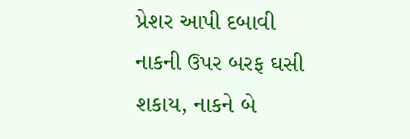પ્રેશર આપી દબાવી નાકની ઉપર બરફ ઘસી શકાય, નાકને બે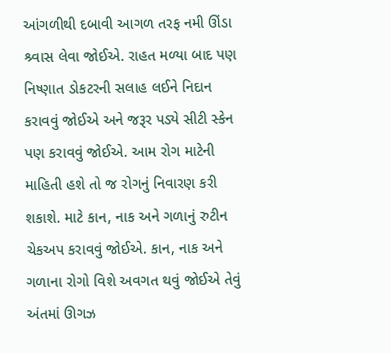આંગળીથી દબાવી આગળ તરફ નમી ઊંડા શ્ર્વાસ લેવા જોઈએ. રાહત મળ્યા બાદ પણ નિષ્ણાત ડોકટરની સલાહ લઈને નિદાન કરાવવું જોઈએ અને જરૂર પડ્યે સીટી સ્કેન પણ કરાવવું જોઈએ. આમ રોગ માટેની માહિતી હશે તો જ રોગનું નિવારણ કરી શકાશે. માટે કાન, નાક અને ગળાનું રુટીન ચેકઅપ કરાવવું જોઈએ. કાન, નાક અને ગળાના રોગો વિશે અવગત થવું જોઈએ તેવું અંતમાં ઊગઝ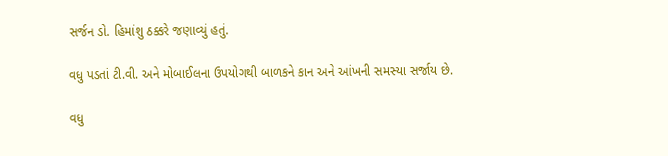સર્જન ડો. હિમાંશુ ઠક્કરે જણાવ્યું હતું.

વધુ પડતાં ટી.વી. અને મોબાઈલના ઉપયોગથી બાળકને કાન અને આંખની સમસ્યા સર્જાય છે.

વધુ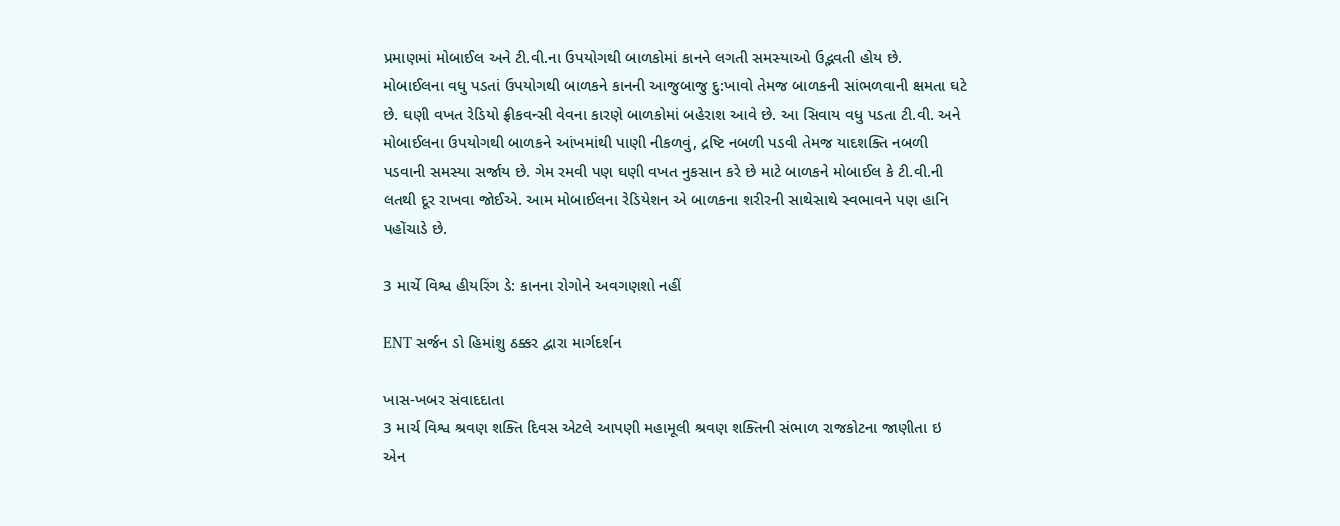પ્રમાણમાં મોબાઈલ અને ટી.વી.ના ઉપયોગથી બાળકોમાં કાનને લગતી સમસ્યાઓ ઉદ્ભવતી હોય છે. મોબાઈલના વધુ પડતાં ઉપયોગથી બાળકને કાનની આજુબાજુ દુ:ખાવો તેમજ બાળકની સાંભળવાની ક્ષમતા ઘટે છે. ઘણી વખત રેડિયો ફ્રીકવન્સી વેવના કારણે બાળકોમાં બહેરાશ આવે છે. આ સિવાય વધુ પડતા ટી.વી. અને મોબાઈલના ઉપયોગથી બાળકને આંખમાંથી પાણી નીકળવું, દ્રષ્ટિ નબળી પડવી તેમજ યાદશક્તિ નબળી પડવાની સમસ્યા સર્જાય છે. ગેમ રમવી પણ ઘણી વખત નુકસાન કરે છે માટે બાળકને મોબાઈલ કે ટી.વી.ની લતથી દૂર રાખવા જોઈએ. આમ મોબાઈલના રેડિયેશન એ બાળકના શરીરની સાથેસાથે સ્વભાવને પણ હાનિ પહોંચાડે છે.

3 માર્ચે વિશ્વ હીયરિંગ ડે: કાનના રોગોને અવગણશો નહીં

ENT સર્જન ડો હિમાંશુ ઠક્કર દ્વારા માર્ગદર્શન

ખાસ-ખબર સંવાદદાતા
3 માર્ચ વિશ્વ શ્રવણ શક્તિ દિવસ એટલે આપણી મહામૂલી શ્રવણ શક્તિની સંભાળ રાજકોટના જાણીતા ઇ એન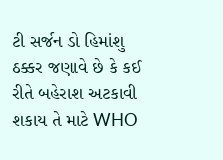ટી સર્જન ડો હિમાંશુ ઠક્કર જણાવે છે કે કઈ રીતે બહેરાશ અટકાવી શકાય તે માટે WHO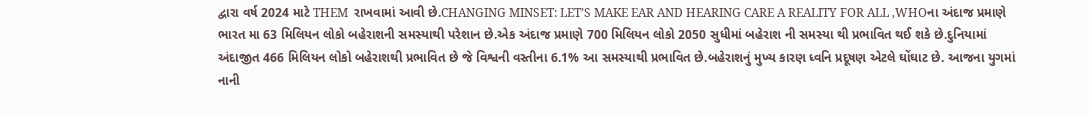દ્વારા વર્ષ 2024 માટે THEM  રાખવામાં આવી છે.CHANGING MINSET: LET’S MAKE EAR AND HEARING CARE A REALITY FOR ALL ,WHOના અંદાજ પ્રમાણે ભારત મા 63 મિલિયન લોકો બહેરાશની સમસ્યાથી પરેશાન છે.એક અંદાજ પ્રમાણે 700 મિલિયન લોકો 2050 સુધીમાં બહેરાશ ની સમસ્યા થી પ્રભાવિત થઈ શકે છે.દુનિયામાં અંદાજીત 466 મિલિયન લોકો બહેરાશથી પ્રભાવિત છે જે વિશ્વની વસ્તીના 6.1% આ સમસ્યાથી પ્રભાવિત છે.બહેરાશનું મુખ્ય કારણ ધ્વનિ પ્રદૂષણ એટલે ઘોંઘાટ છે. આજના યુગમાં નાની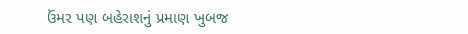ઉંમર પણ બહેરાશનું પ્રમાણ ખુબજ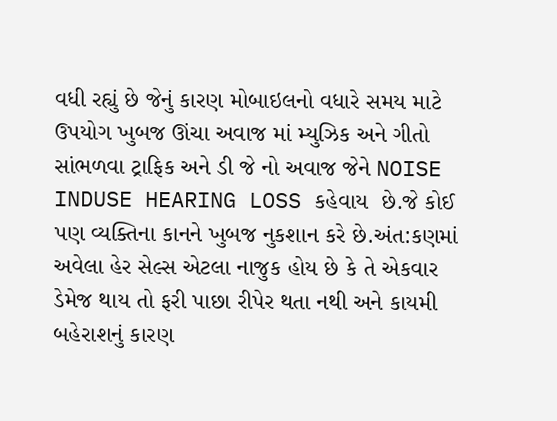વધી રહ્યું છે જેનું કારણ મોબાઇલનો વધારે સમય માટે ઉપયોગ ખુબજ ઊંચા અવાજ માં મ્યુઝિક અને ગીતો સાંભળવા ટ્રાફિક અને ડી જે નો અવાજ જેને NOISE INDUSE HEARING LOSS કહેવાય  છે.જે કોઈ પણ વ્યક્તિના કાનને ખુબજ નુકશાન કરે છે.અંત:કણમાં અવેલા હેર સેલ્સ એટલા નાજુક હોય છે કે તે એકવાર ડેમેજ થાય તો ફરી પાછા રીપેર થતા નથી અને કાયમી બહેરાશનું કારણ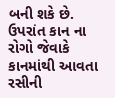બની શકે છે. ઉપરાંત કાન ના રોગો જેવાકે કાનમાંથી આવતા રસીની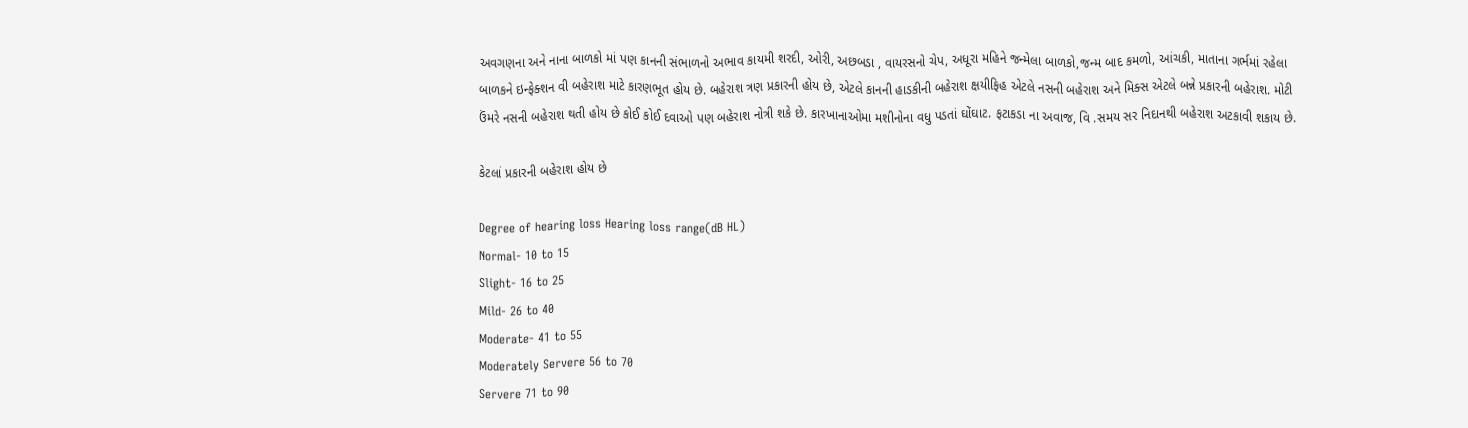અવગણના અને નાના બાળકો માં પણ કાનની સંભાળનો અભાવ કાયમી શરદી, ઓરી, અછબડા , વાયરસનો ચેપ, અધૂરા મહિને જન્મેલા બાળકો,જન્મ બાદ કમળો, આંચકી, માતાના ગર્ભમાં રહેલા બાળકને ઇન્ફેક્શન વી બહેરાશ માટે કારણભૂત હોય છે. બહેરાશ ત્રણ પ્રકારની હોય છે, એટલે કાનની હાડકીની બહેરાશ ક્ષયીફિહ એટલે નસની બહેરાશ અને મિક્સ એટલે બન્ને પ્રકારની બહેરાશ. મોટી ઉંમરે નસની બહેરાશ થતી હોય છે કોઈ કોઈ દવાઓ પણ બહેરાશ નોત્રી શકે છે. કારખાનાઓમા મશીનોના વધુ પડતાં ઘોંઘાટ. ફટાકડા ના અવાજ, વિ .સમય સર નિદાનથી બહેરાશ અટકાવી શકાય છે.

કેટલાં પ્રકારની બહેરાશ હોય છે

Degree of hearing loss Hearing loss range(dB HL)
Normal- 10 to 15
Slight- 16 to 25
Mild- 26 to 40
Moderate- 41 to 55
Moderately Servere 56 to 70
Servere 71 to 90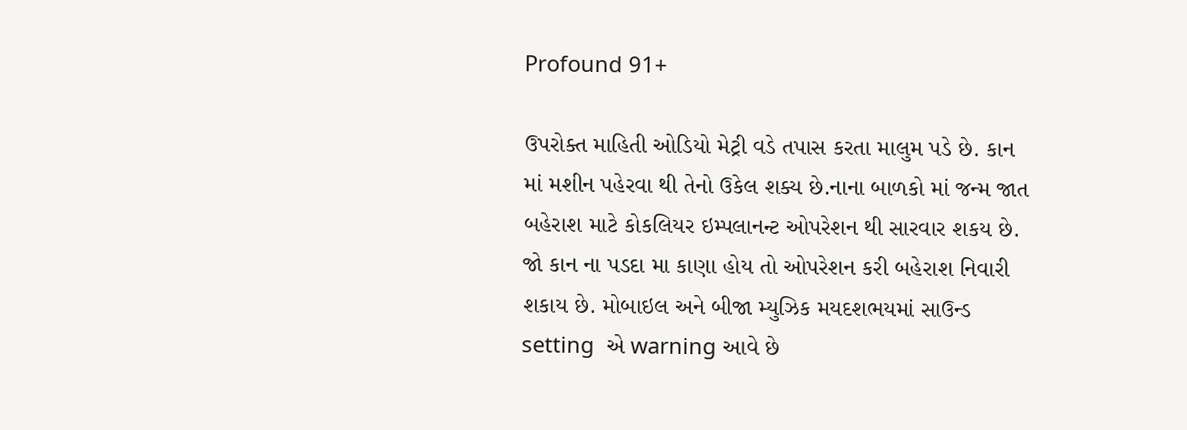Profound 91+

ઉપરોક્ત માહિતી ઓડિયો મેટ્રી વડે તપાસ કરતા માલુમ પડે છે. કાન માં મશીન પહેરવા થી તેનો ઉકેલ શક્ય છે.નાના બાળકો માં જન્મ જાત બહેરાશ માટે કોકલિયર ઇમ્પલાનન્ટ ઓપરેશન થી સારવાર શકય છે. જો કાન ના પડદા મા કાણા હોય તો ઓપરેશન કરી બહેરાશ નિવારી શકાય છે. મોબાઇલ અને બીજા મ્યુઝિક મયદશભયમાં સાઉન્ડ setting  એ warning આવે છે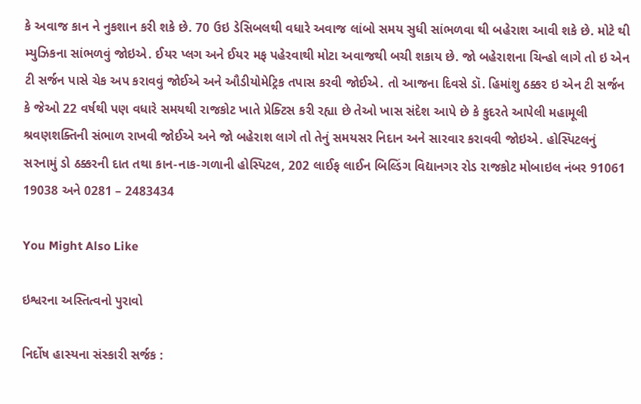કે અવાજ કાન ને નુકશાન કરી શકે છે. 70 ઉઇ ડેસિબલથી વધારે અવાજ લાંબો સમય સુધી સાંભળવા થી બહેરાશ આવી શકે છે. મોટે થી મ્યુઝિકના સાંભળવું જોઇએ. ઈયર પ્લગ અને ઈયર મફ પહેરવાથી મોટા અવાજથી બચી શકાય છે. જો બહેરાશના ચિન્હો લાગે તો ઇ એન ટી સર્જન પાસે ચેક અપ કરાવવું જોઈએ અને ઔડીયોમેટ્રિક તપાસ કરવી જોઈએ. તો આજના દિવસે ડૉ. હિમાંશુ ઠક્કર ઇ એન ટી સર્જન કે જેઓ 22 વર્ષથી પણ વધારે સમયથી રાજકોટ ખાતે પ્રેક્ટિસ કરી રહ્યા છે તેઓ ખાસ સંદેશ આપે છે કે કુદરતે આપેલી મહામૂલી શ્રવણશક્તિની સંભાળ રાખવી જોઈએ અને જો બહેરાશ લાગે તો તેનું સમયસર નિદાન અને સારવાર કરાવવી જોઇએ. હોસ્પિટલનું સરનામું ડો ઠક્કરની દાત તથા કાન-નાક-ગળાની હોસ્પિટલ, 202 લાઈફ લાઈન બિલ્ડિંગ વિદ્યાનગર રોડ રાજકોટ મોબાઇલ નંબર 91061 19038 અને 0281 – 2483434

You Might Also Like

ઇશ્વરના અસ્તિત્વનો પુરાવો

નિર્દોષ હાસ્યના સંસ્કારી સર્જક :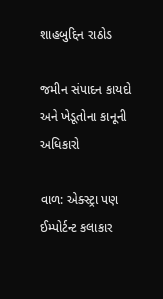શાહબુદ્દિન રાઠોડ

જમીન સંપાદન કાયદો અને ખેડૂતોના કાનૂની અધિકારો

વાળ: એક્સ્ટ્રા પણ ઈમ્પોર્ટન્ટ કલાકાર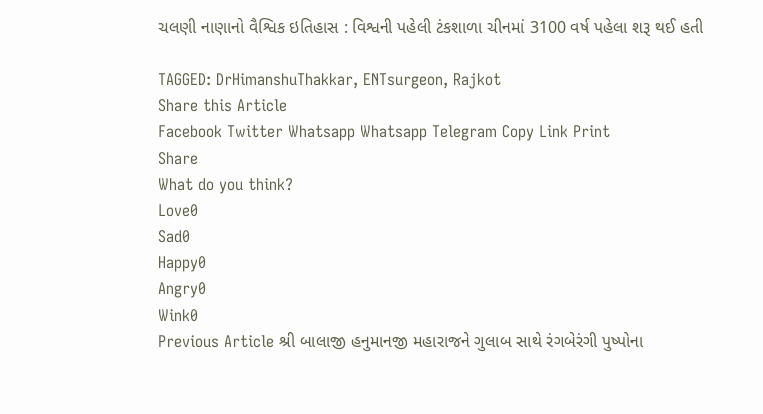ચલણી નાણાનો વૈશ્વિક ઇતિહાસ : વિશ્વની પહેલી ટંકશાળા ચીનમાં 3100 વર્ષ પહેલા શરૂ થઈ હતી

TAGGED: DrHimanshuThakkar, ENTsurgeon, Rajkot
Share this Article
Facebook Twitter Whatsapp Whatsapp Telegram Copy Link Print
Share
What do you think?
Love0
Sad0
Happy0
Angry0
Wink0
Previous Article શ્રી બાલાજી હનુમાનજી મહારાજને ગુલાબ સાથે રંગબેરંગી પુષ્પોના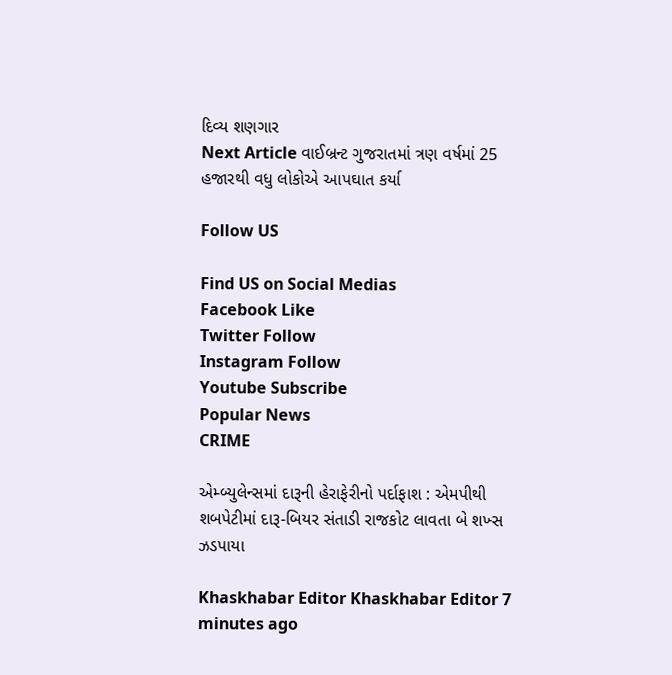દિવ્ય શણગાર
Next Article વાઈબ્રન્ટ ગુજરાતમાં ત્રણ વર્ષમાં 25 હજારથી વધુ લોકોએ આપઘાત કર્યા

Follow US

Find US on Social Medias
Facebook Like
Twitter Follow
Instagram Follow
Youtube Subscribe
Popular News
CRIME

એમ્બ્યુલેન્સમાં દારૂની હેરાફેરીનો પર્દાફાશ : એમપીથી શબપેટીમાં દારૂ-બિયર સંતાડી રાજકોટ લાવતા બે શખ્સ ઝડપાયા

Khaskhabar Editor Khaskhabar Editor 7 minutes ago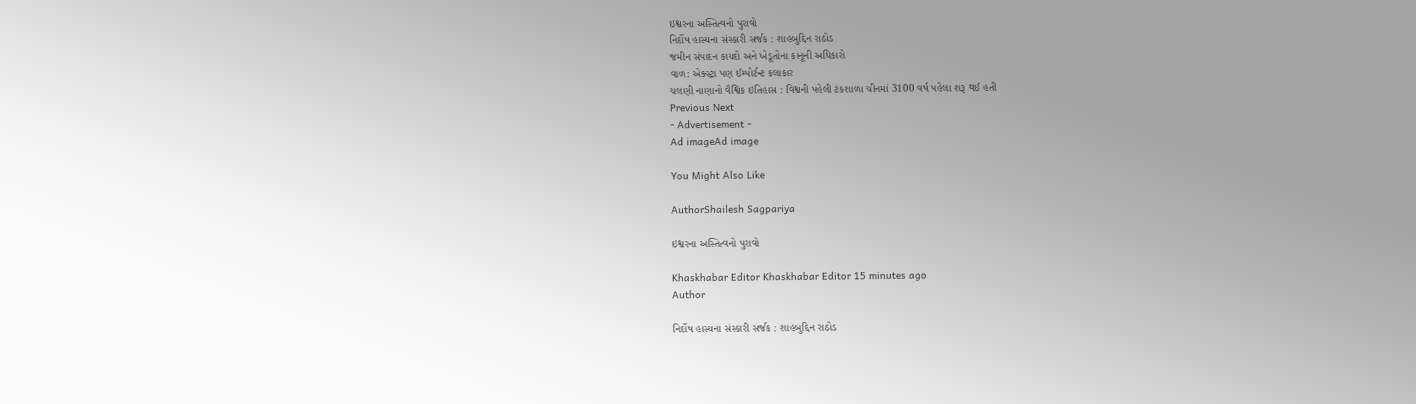ઇશ્વરના અસ્તિત્વનો પુરાવો
નિર્દોષ હાસ્યના સંસ્કારી સર્જક : શાહબુદ્દિન રાઠોડ
જમીન સંપાદન કાયદો અને ખેડૂતોના કાનૂની અધિકારો
વાળ: એક્સ્ટ્રા પણ ઈમ્પોર્ટન્ટ કલાકાર
ચલણી નાણાનો વૈશ્વિક ઇતિહાસ : વિશ્વની પહેલી ટંકશાળા ચીનમાં 3100 વર્ષ પહેલા શરૂ થઈ હતી
Previous Next
- Advertisement -
Ad imageAd image

You Might Also Like

AuthorShailesh Sagpariya

ઇશ્વરના અસ્તિત્વનો પુરાવો

Khaskhabar Editor Khaskhabar Editor 15 minutes ago
Author

નિર્દોષ હાસ્યના સંસ્કારી સર્જક : શાહબુદ્દિન રાઠોડ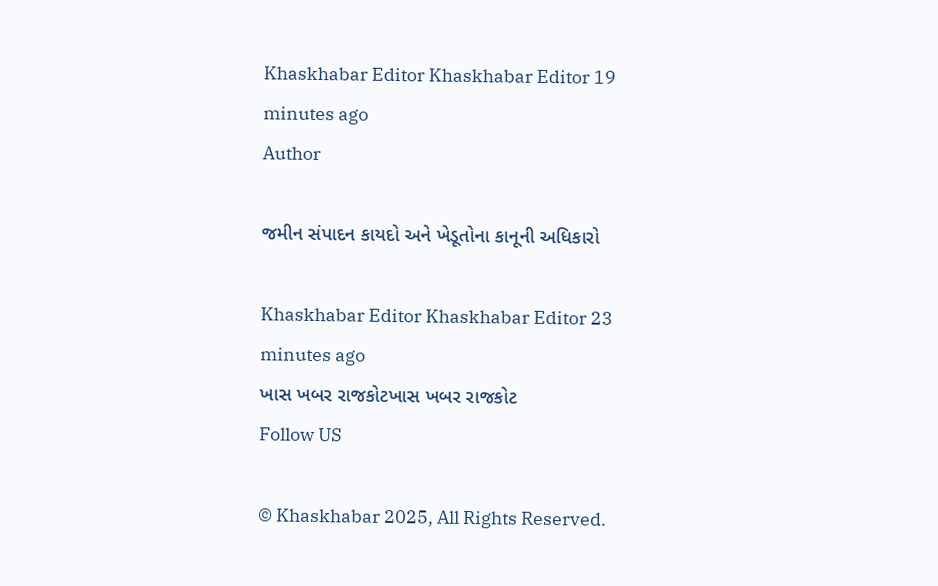Khaskhabar Editor Khaskhabar Editor 19 minutes ago
Author

જમીન સંપાદન કાયદો અને ખેડૂતોના કાનૂની અધિકારો

Khaskhabar Editor Khaskhabar Editor 23 minutes ago
ખાસ ખબર રાજકોટખાસ ખબર રાજકોટ
Follow US

© Khaskhabar 2025, All Rights Reserved.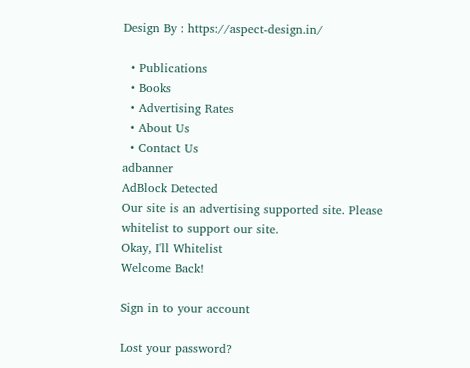Design By : https://aspect-design.in/

  • Publications
  • Books
  • Advertising Rates
  • About Us
  • Contact Us
adbanner
AdBlock Detected
Our site is an advertising supported site. Please whitelist to support our site.
Okay, I'll Whitelist
Welcome Back!

Sign in to your account

Lost your password?